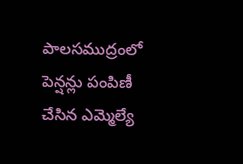పాలసముద్రంలో పెన్షన్లు పంపిణీ చేసిన ఎమ్మెల్యే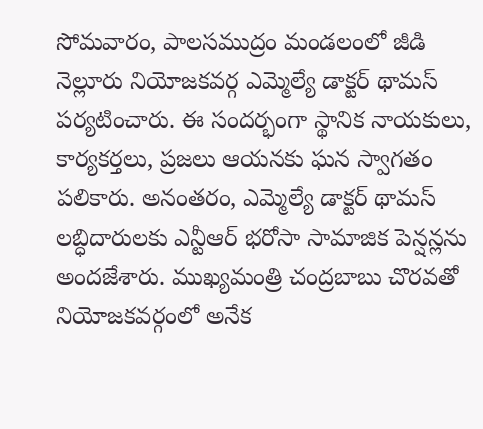సోమవారం, పాలసముద్రం మండలంలో జీడి నెల్లూరు నియోజకవర్గ ఎమ్మెల్యే డాక్టర్ థామస్ పర్యటించారు. ఈ సందర్భంగా స్థానిక నాయకులు, కార్యకర్తలు, ప్రజలు ఆయనకు ఘన స్వాగతం పలికారు. అనంతరం, ఎమ్మెల్యే డాక్టర్ థామస్ లబ్ధిదారులకు ఎన్టీఆర్ భరోసా సామాజిక పెన్షన్లను అందజేశారు. ముఖ్యమంత్రి చంద్రబాబు చొరవతో నియోజకవర్గంలో అనేక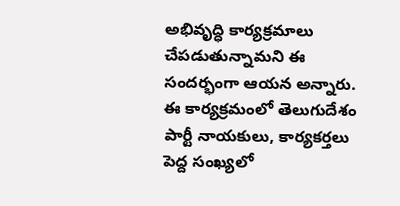అభివృద్ధి కార్యక్రమాలు చేపడుతున్నామని ఈ సందర్భంగా ఆయన అన్నారు. ఈ కార్యక్రమంలో తెలుగుదేశం పార్టీ నాయకులు, కార్యకర్తలు పెద్ద సంఖ్యలో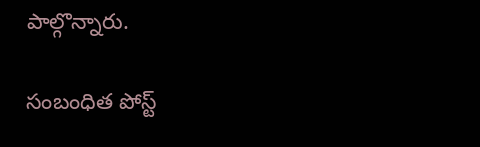పాల్గొన్నారు.

సంబంధిత పోస్ట్